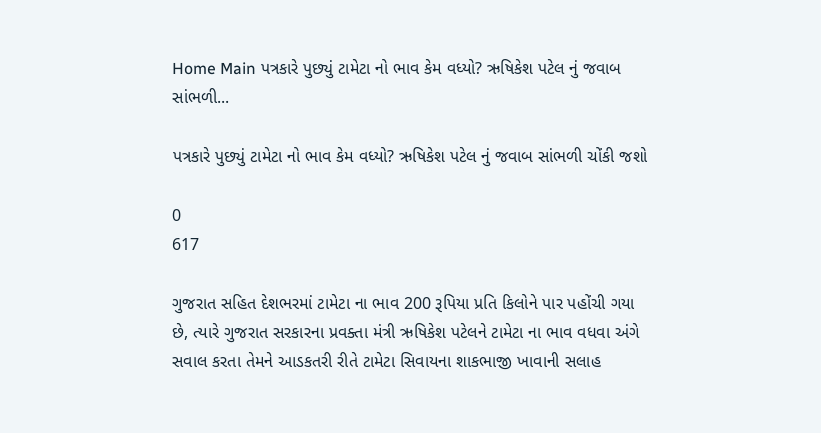Home Main પત્રકારે પુછ્યું ટામેટા નો ભાવ કેમ વધ્યો? ઋષિકેશ પટેલ નું જવાબ સાંભળી...

પત્રકારે પુછ્યું ટામેટા નો ભાવ કેમ વધ્યો? ઋષિકેશ પટેલ નું જવાબ સાંભળી ચોંકી જશો

0
617

ગુજરાત સહિત દેશભરમાં ટામેટા ના ભાવ 200 રૂપિયા પ્રતિ કિલોને પાર પહોંચી ગયા છે, ત્યારે ગુજરાત સરકારના પ્રવક્તા મંત્રી ઋષિકેશ પટેલને ટામેટા ના ભાવ વધવા અંગે સવાલ કરતા તેમને આડકતરી રીતે ટામેટા સિવાયના શાકભાજી ખાવાની સલાહ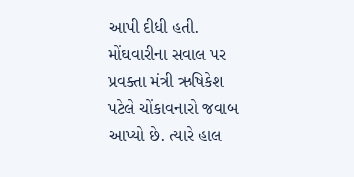આપી દીધી હતી. મોંઘવારીના સવાલ પર પ્રવક્તા મંત્રી ઋષિકેશ પટેલે ચોંકાવનારો જવાબ આપ્યો છે. ત્યારે હાલ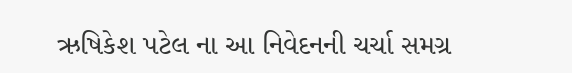ઋષિકેશ પટેલ ના આ નિવેદનની ચર્ચા સમગ્ર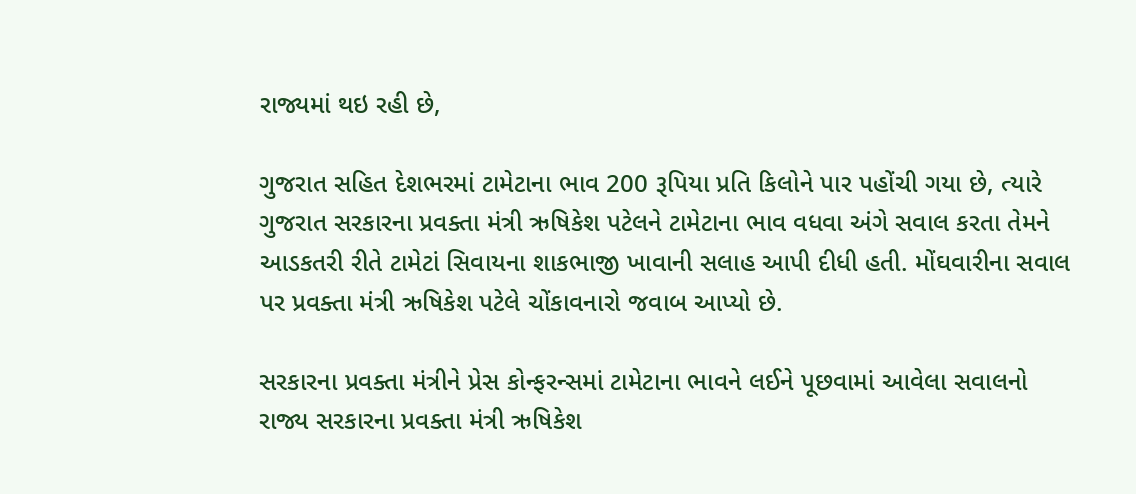રાજ્યમાં થઇ રહી છે,

ગુજરાત સહિત દેશભરમાં ટામેટાના ભાવ 200 રૂપિયા પ્રતિ કિલોને પાર પહોંચી ગયા છે, ત્યારે ગુજરાત સરકારના પ્રવક્તા મંત્રી ઋષિકેશ પટેલને ટામેટાના ભાવ વધવા અંગે સવાલ કરતા તેમને આડકતરી રીતે ટામેટાં સિવાયના શાકભાજી ખાવાની સલાહ આપી દીધી હતી. મોંઘવારીના સવાલ પર પ્રવક્તા મંત્રી ઋષિકેશ પટેલે ચોંકાવનારો જવાબ આપ્યો છે.

સરકારના પ્રવક્તા મંત્રીને પ્રેસ કોન્ફરન્સમાં ટામેટાના ભાવને લઈને પૂછવામાં આવેલા સવાલનો રાજ્ય સરકારના પ્રવક્તા મંત્રી ઋષિકેશ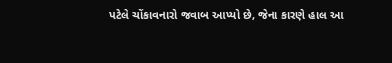પટેલે ચોંકાવનારો જવાબ આપ્યો છે, જેના કારણે હાલ આ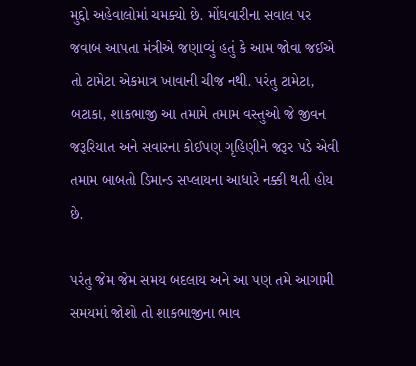મુદ્દો અહેવાલોમાં ચમક્યો છે. મોંઘવારીના સવાલ પર જવાબ આપતા મંત્રીએ જણાવ્યું હતું કે આમ જોવા જઈએ તો ટામેટા એકમાત્ર ખાવાની ચીજ નથી. પરંતુ ટામેટા, બટાકા, શાકભાજી આ તમામે તમામ વસ્તુઓ જે જીવન જરૂરિયાત અને સવારના કોઈપણ ગૃહિણીને જરૂર પડે એવી તમામ બાબતો ડિમાન્ડ સપ્લાયના આધારે નક્કી થતી હોય છે.

પરંતુ જેમ જેમ સમય બદલાય અને આ પણ તમે આગામી સમયમાં જોશો તો શાકભાજીના ભાવ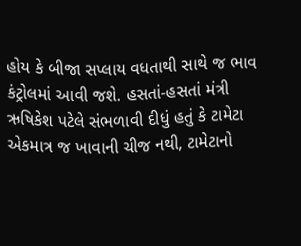હોય કે બીજા સપ્લાય વધતાથી સાથે જ ભાવ કંટ્રોલમાં આવી જશે. હસતાં-હસતાં મંત્રી ઋષિકેશ પટેલે સંભળાવી દીધું હતું કે ટામેટા એકમાત્ર જ ખાવાની ચીજ નથી, ટામેટાનો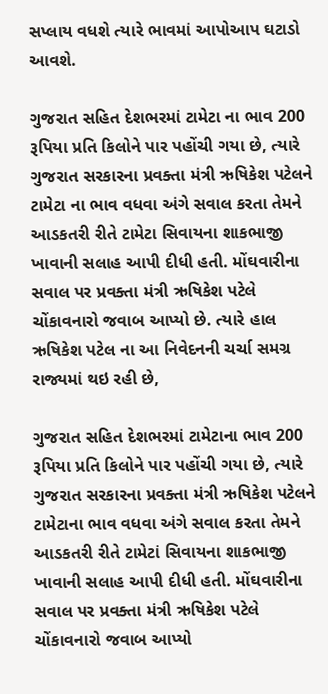સપ્લાય વધશે ત્યારે ભાવમાં આપોઆપ ઘટાડો આવશે.

ગુજરાત સહિત દેશભરમાં ટામેટા ના ભાવ 200 રૂપિયા પ્રતિ કિલોને પાર પહોંચી ગયા છે, ત્યારે ગુજરાત સરકારના પ્રવક્તા મંત્રી ઋષિકેશ પટેલને ટામેટા ના ભાવ વધવા અંગે સવાલ કરતા તેમને આડકતરી રીતે ટામેટા સિવાયના શાકભાજી ખાવાની સલાહ આપી દીધી હતી. મોંઘવારીના સવાલ પર પ્રવક્તા મંત્રી ઋષિકેશ પટેલે ચોંકાવનારો જવાબ આપ્યો છે. ત્યારે હાલ ઋષિકેશ પટેલ ના આ નિવેદનની ચર્ચા સમગ્ર રાજ્યમાં થઇ રહી છે,

ગુજરાત સહિત દેશભરમાં ટામેટાના ભાવ 200 રૂપિયા પ્રતિ કિલોને પાર પહોંચી ગયા છે, ત્યારે ગુજરાત સરકારના પ્રવક્તા મંત્રી ઋષિકેશ પટેલને ટામેટાના ભાવ વધવા અંગે સવાલ કરતા તેમને આડકતરી રીતે ટામેટાં સિવાયના શાકભાજી ખાવાની સલાહ આપી દીધી હતી. મોંઘવારીના સવાલ પર પ્રવક્તા મંત્રી ઋષિકેશ પટેલે ચોંકાવનારો જવાબ આપ્યો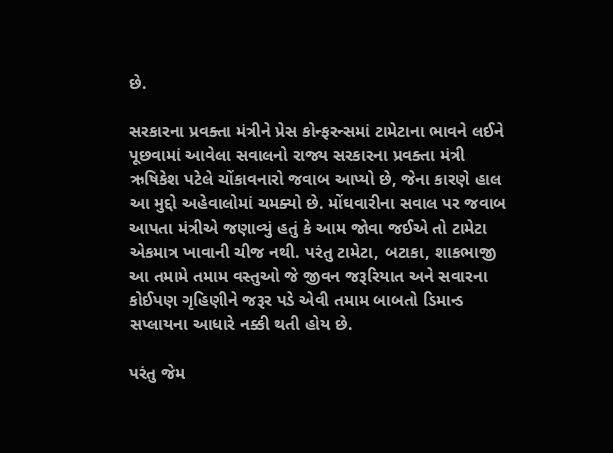છે.

સરકારના પ્રવક્તા મંત્રીને પ્રેસ કોન્ફરન્સમાં ટામેટાના ભાવને લઈને પૂછવામાં આવેલા સવાલનો રાજ્ય સરકારના પ્રવક્તા મંત્રી ઋષિકેશ પટેલે ચોંકાવનારો જવાબ આપ્યો છે, જેના કારણે હાલ આ મુદ્દો અહેવાલોમાં ચમક્યો છે. મોંઘવારીના સવાલ પર જવાબ આપતા મંત્રીએ જણાવ્યું હતું કે આમ જોવા જઈએ તો ટામેટા એકમાત્ર ખાવાની ચીજ નથી. પરંતુ ટામેટા, બટાકા, શાકભાજી આ તમામે તમામ વસ્તુઓ જે જીવન જરૂરિયાત અને સવારના કોઈપણ ગૃહિણીને જરૂર પડે એવી તમામ બાબતો ડિમાન્ડ સપ્લાયના આધારે નક્કી થતી હોય છે.

પરંતુ જેમ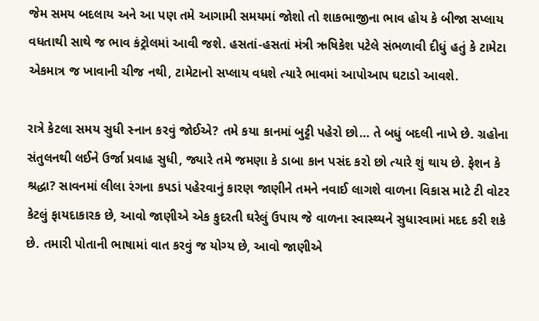જેમ સમય બદલાય અને આ પણ તમે આગામી સમયમાં જોશો તો શાકભાજીના ભાવ હોય કે બીજા સપ્લાય વધતાથી સાથે જ ભાવ કંટ્રોલમાં આવી જશે. હસતાં-હસતાં મંત્રી ઋષિકેશ પટેલે સંભળાવી દીધું હતું કે ટામેટા એકમાત્ર જ ખાવાની ચીજ નથી, ટામેટાનો સપ્લાય વધશે ત્યારે ભાવમાં આપોઆપ ઘટાડો આવશે.

રાત્રે કેટલા સમય સુધી સ્નાન કરવું જોઈએ? તમે કયા કાનમાં બુટ્ટી પહેરો છો… તે બધું બદલી નાખે છે. ગ્રહોના સંતુલનથી લઈને ઉર્જા પ્રવાહ સુધી, જ્યારે તમે જમણા કે ડાબા કાન પસંદ કરો છો ત્યારે શું થાય છે. ફેશન કે શ્રદ્ધા? સાવનમાં લીલા રંગના કપડાં પહેરવાનું કારણ જાણીને તમને નવાઈ લાગશે વાળના વિકાસ માટે ટી વોટર કેટલું ફાયદાકારક છે, આવો જાણીએ એક કુદરતી ઘરેલું ઉપાય જે વાળના સ્વાસ્થ્યને સુધારવામાં મદદ કરી શકે છે. તમારી પોતાની ભાષામાં વાત કરવું જ યોગ્ય છે, આવો જાણીએ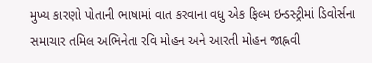મુખ્ય કારણો પોતાની ભાષામાં વાત કરવાના વધુ એક ફિલ્મ ઇન્ડસ્ટ્રીમાં ડિવોર્સના સમાચાર તમિલ અભિનેતા રવિ મોહન અને આરતી મોહન જાહ્નવી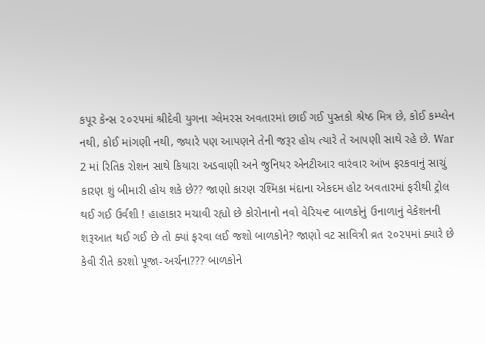કપૂર કેન્સ ૨૦૨૫માં શ્રીદેવી યુગના ગ્લેમરસ અવતારમાં છાઈ ગઈ પુસ્તકો શ્રેષ્ઠ મિત્ર છે, કોઈ કમ્પ્લેન નથી, કોઈ માંગણી નથી, જ્યારે પણ આપણને તેની જરૂર હોય ત્યારે તે આપણી સાથે રહે છે. War 2 માં રિતિક રોશન સાથે કિયારા અડવાણી અને જુનિયર એનટીઆર વારંવાર આંખ ફરકવાનું સાચું કારણ શું બીમારી હોય શકે છે?? જાણો કારણ રશ્મિકા મંદાના એકદમ હોટ અવતારમાં ફરીથી ટ્રોલ થઈ ગઈ ઉર્વશી ! હાહાકાર મચાવી રહ્યો છે કોરોનાનો નવો વેરિયન્ટ બાળકોનું ઉનાળાનું વેકેશનની શરૂઆત થઈ ગઈ છે તો ક્યાં ફરવા લઈ જશો બાળકોને? જાણો વટ સાવિત્રી વ્રત ૨૦૨૫માં ક્યારે છે કેવી રીતે કરશો પૂજા-અર્ચના??? બાળકોને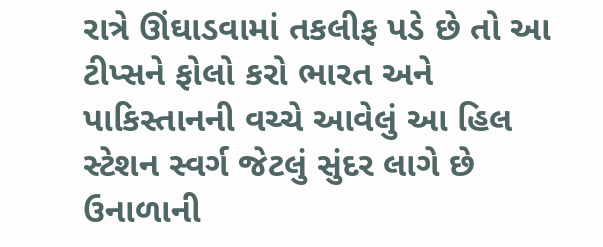રાત્રે ઊંઘાડવામાં તકલીફ પડે છે તો આ ટીપ્સને ફોલો કરો ભારત અને પાકિસ્તાનની વચ્ચે આવેલું આ હિલ સ્ટેશન સ્વર્ગ જેટલું સુંદર લાગે છે ઉનાળાની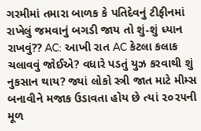ગરમીમાં તમારા બાળક કે પતિદેવનું ટીફીનમાં રાખેલું જમવાનું બગડી જાય તો શું-શું ધ્યાન રાખવું?? AC: આખી રાત AC કેટલા કલાક ચલાવવું જોઈએ? વધારે પડતું યુઝ કરવાથી શું નુકસાન થાય? જ્યાં લોકો સ્ત્રી જાત માટે મીમ્સ બનાવીને મજાક ઉડાવતા હોય છે ત્યાં ૨૦૨૫ની મૂળ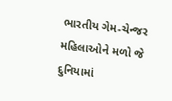ભારતીય ગેમ-ચેન્જર મહિલાઓને મળો જે દુનિયામાં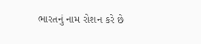ભારતનું નામ રોશન કરે છે